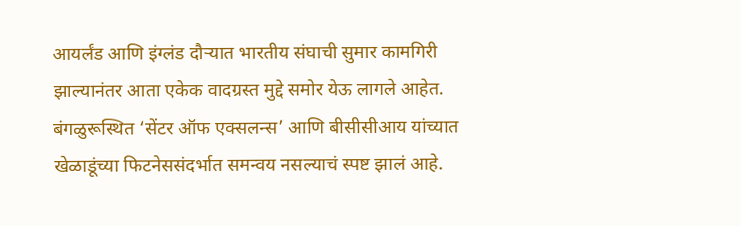आयर्लंड आणि इंग्लंड दौऱ्यात भारतीय संघाची सुमार कामगिरी झाल्यानंतर आता एकेक वादग्रस्त मुद्दे समोर येऊ लागले आहेत. बंगळुरूस्थित ‘सेंटर ऑफ एक्सलन्स’ आणि बीसीसीआय यांच्यात खेळाडूंच्या फिटनेससंदर्भात समन्वय नसल्याचं स्पष्ट झालं आहे.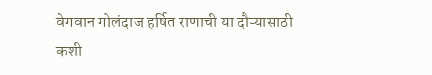वेगवान गोलंदाज हर्षित राणाची या दौऱ्यासाठी कशी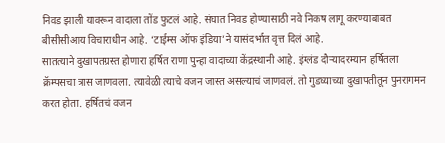निवड झाली यावरून वादाला तोंड फुटलं आहे. संघात निवड होण्यासाठी नवे निकष लागू करण्याबाबत बीसीसीआय विचाराधीन आहे. ‘टाईम्स ऑफ इंडिया’ने यासंदर्भात वृत्त दिलं आहे.
सातत्याने दुखापतग्रस्त होणारा हर्षित राणा पुन्हा वादाच्या केंद्रस्थानी आहे. इंग्लंड दौऱ्यादरम्यान हर्षितला क्रॅम्पसचा त्रास जाणवला. त्यावेळी त्याचे वजन जास्त असल्याचं जाणवलं. तो गुडघ्याच्या दुखापतीतून पुनरागमन करत होता. हर्षितचं वजन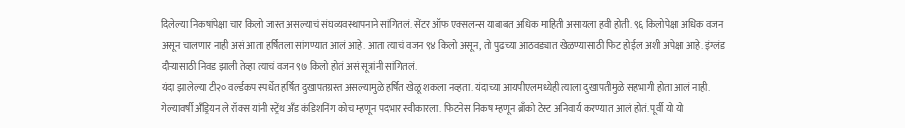दिलेल्या निकषांपेक्षा चार किलो जास्त असल्याचं संघव्यवस्थापनाने सांगितलं. सेंटर ऑफ एक्सलन्स याबाबत अधिक माहिती असायला हवी होती. ९६ किलोपेक्षा अधिक वजन असून चालणार नाही असं आता हर्षितला सांगण्यात आलं आहे. आता त्याचं वजन ९४ किलो असून, तो पुढच्या आठवड्यात खेळण्यासाठी फिट होईल अशी अपेक्षा आहे. इंग्लंड दौऱ्यासाठी निवड झाली तेव्हा त्याचं वजन ९७ किलो होतं असं सूत्रांनी सांगितलं.
यंदा झालेल्या टी२० वर्ल्डकप स्पर्धेत हर्षित दुखापतग्रस्त असल्यामुळे हर्षित खेळू शकला नव्हता. यंदाच्या आयपीएलमध्येही त्याला दुखापतीमुळे सहभागी होता आलं नाही.
गेल्यावर्षी अँड्रियन ले रॉक्स यांनी स्ट्रेंथ अँड कंडिशनिंग कोच म्हणून पदभार स्वीकारला. फिटनेस निकष म्हणून ब्राँको टेस्ट अनिवार्य करण्यात आलं होतं. पूर्वी यो यो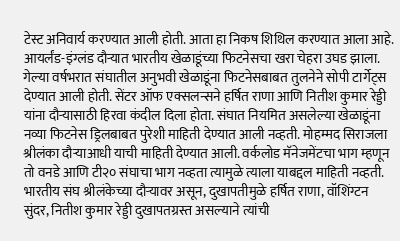टेस्ट अनिवार्य करण्यात आली होती. आता हा निकष शिथिल करण्यात आला आहे. आयर्लंड-इंग्लंड दौऱ्यात भारतीय खेळाडूंच्या फिटनेसचा खरा चेहरा उघड झाला.
गेल्या वर्षभरात संघातील अनुभवी खेळाडूंना फिटनेसबाबत तुलनेने सोपी टार्गेट्स देण्यात आली होती. सेंटर ऑफ एक्सलन्सने हर्षित राणा आणि नितीश कुमार रेड्डी यांना दौऱ्यासाठी हिरवा कंदील दिला होता. संघात नियमित असलेल्या खेळाडूंना नव्या फिटनेस ड्रिलबाबत पुरेशी माहिती देण्यात आली नव्हती. मोहम्मद सिराजला श्रीलंका दौऱ्याआधी याची माहिती देण्यात आली. वर्कलोड मॅनेजमेंटचा भाग म्हणून तो वनडे आणि टी२० संघाचा भाग नव्हता त्यामुळे त्याला याबद्दल माहिती नव्हती.
भारतीय संघ श्रीलंकेच्या दौऱ्यावर असून, दुखापतीमुळे हर्षित राणा, वॉशिंग्टन सुंदर, नितीश कुमार रेड्डी दुखापतग्रस्त असल्याने त्यांची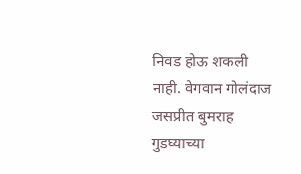निवड होऊ शकली नाही. वेगवान गोलंदाज जसप्रीत बुमराह गुडघ्याच्या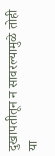दुखापतीतून न सावरल्यामुळे तोही या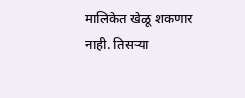मालिकेत खेळू शकणार नाही. तिसऱ्या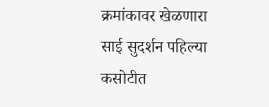क्रमांकावर खेळणारा साई सुदर्शन पहिल्या कसोटीत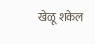खेळू शकेल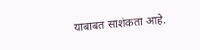याबाबत साशंकता आहे.